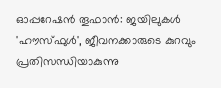ഓപ്പറേഷന്‍ തൂഫാന്‍: ജയിലുകള്‍ 'ഹൗസ്ഫുള്‍', ജീവനക്കാരുടെ കുറവും പ്രതിസന്ധിയാകുന്നു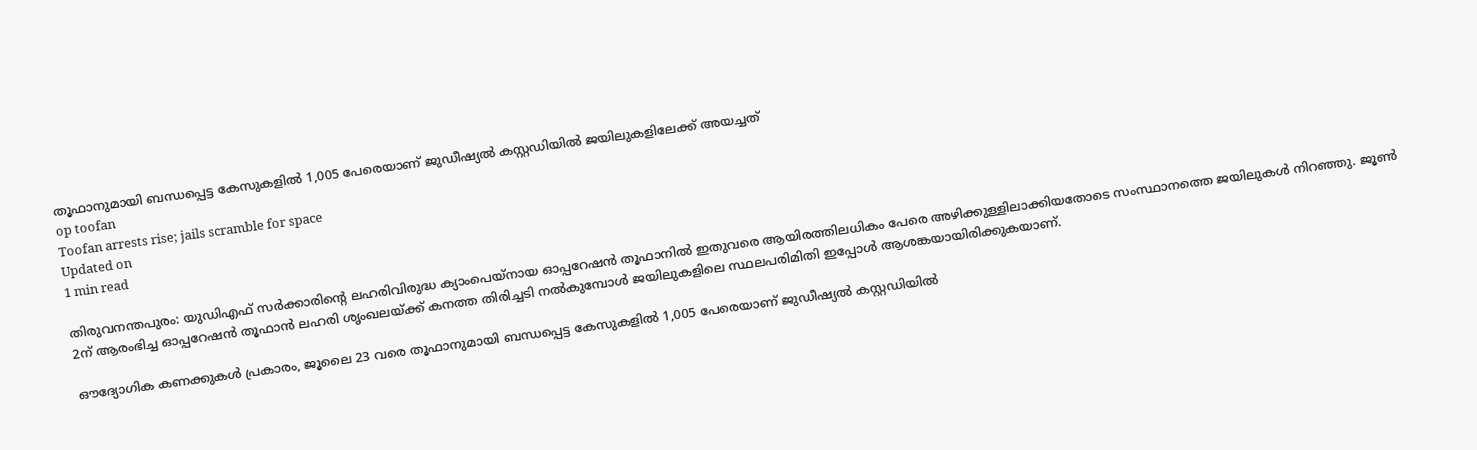തൂഫാനുമായി ബന്ധപ്പെട്ട കേസുകളില്‍ 1,005 പേരെയാണ് ജുഡീഷ്യല്‍ കസ്റ്റഡിയില്‍ ജയിലുകളിലേക്ക് അയച്ചത്
op toofan
Toofan arrests rise; jails scramble for space
Updated on
1 min read

തിരുവനന്തപുരം: യുഡിഎഫ് സര്‍ക്കാരിന്റെ ലഹരിവിരുദ്ധ ക്യാംപെയ്‌നായ ഓപ്പറേഷന്‍ തൂഫാനില്‍ ഇതുവരെ ആയിരത്തിലധികം പേരെ അഴിക്കുള്ളിലാക്കിയതോടെ സംസ്ഥാനത്തെ ജയിലുകള്‍ നിറഞ്ഞു. ജൂണ്‍ 2ന് ആരംഭിച്ച ഓപ്പറേഷന്‍ തൂഫാന്‍ ലഹരി ശൃംഖലയ്ക്ക് കനത്ത തിരിച്ചടി നല്‍കുമ്പോള്‍ ജയിലുകളിലെ സ്ഥലപരിമിതി ഇപ്പോള്‍ ആശങ്കയായിരിക്കുകയാണ്.

ഔദ്യോഗിക കണക്കുകള്‍ പ്രകാരം, ജൂലൈ 23 വരെ തൂഫാനുമായി ബന്ധപ്പെട്ട കേസുകളില്‍ 1,005 പേരെയാണ് ജുഡീഷ്യല്‍ കസ്റ്റഡിയില്‍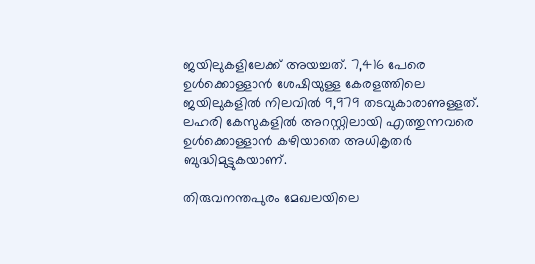ജയിലുകളിലേക്ക് അയച്ചത്. 7,416 പേരെ ഉള്‍ക്കൊള്ളാന്‍ ശേഷിയുള്ള കേരളത്തിലെ ജയിലുകളില്‍ നിലവില്‍ 9,979 തടവുകാരാണുള്ളത്. ലഹരി കേസുകളില്‍ അറസ്റ്റിലായി എത്തുന്നവരെ ഉള്‍ക്കൊള്ളാന്‍ കഴിയാതെ അധികൃതര്‍ ബുദ്ധിമുട്ടുകയാണ്.

തിരുവനന്തപുരം മേഖലയിലെ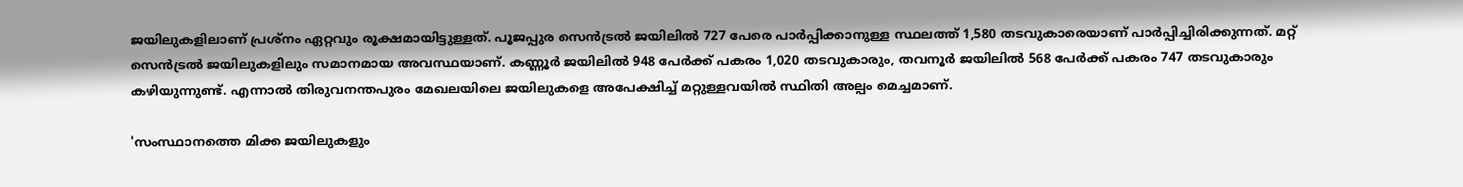ജയിലുകളിലാണ് പ്രശ്‌നം ഏറ്റവും രൂക്ഷമായിട്ടുള്ളത്. പൂജപ്പുര സെന്‍ട്രല്‍ ജയിലില്‍ 727 പേരെ പാര്‍പ്പിക്കാനുള്ള സ്ഥലത്ത് 1,580 തടവുകാരെയാണ് പാര്‍പ്പിച്ചിരിക്കുന്നത്. മറ്റ് സെന്‍ട്രല്‍ ജയിലുകളിലും സമാനമായ അവസ്ഥയാണ്. കണ്ണൂര്‍ ജയിലില്‍ 948 പേര്‍ക്ക് പകരം 1,020 തടവുകാരും, തവനൂര്‍ ജയിലില്‍ 568 പേര്‍ക്ക് പകരം 747 തടവുകാരും കഴിയുന്നുണ്ട്. എന്നാല്‍ തിരുവനന്തപുരം മേഖലയിലെ ജയിലുകളെ അപേക്ഷിച്ച് മറ്റുള്ളവയില്‍ സ്ഥിതി അല്പം മെച്ചമാണ്.

'സംസ്ഥാനത്തെ മിക്ക ജയിലുകളും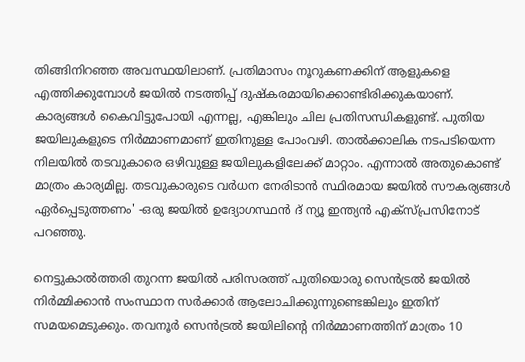തിങ്ങിനിറഞ്ഞ അവസ്ഥയിലാണ്. പ്രതിമാസം നൂറുകണക്കിന് ആളുകളെ എത്തിക്കുമ്പോള്‍ ജയില്‍ നടത്തിപ്പ് ദുഷ്‌കരമായിക്കൊണ്ടിരിക്കുകയാണ്. കാര്യങ്ങള്‍ കൈവിട്ടുപോയി എന്നല്ല, എങ്കിലും ചില പ്രതിസന്ധികളുണ്ട്. പുതിയ ജയിലുകളുടെ നിര്‍മ്മാണമാണ് ഇതിനുള്ള പോംവഴി. താല്‍ക്കാലിക നടപടിയെന്ന നിലയില്‍ തടവുകാരെ ഒഴിവുള്ള ജയിലുകളിലേക്ക് മാറ്റാം. എന്നാല്‍ അതുകൊണ്ട് മാത്രം കാര്യമില്ല. തടവുകാരുടെ വര്‍ധന നേരിടാന്‍ സ്ഥിരമായ ജയില്‍ സൗകര്യങ്ങള്‍ ഏര്‍പ്പെടുത്തണം' -ഒരു ജയില്‍ ഉദ്യോഗസ്ഥന്‍ ദ് ന്യൂ ഇന്ത്യന്‍ എക്‌സ്പ്രസിനോട് പറഞ്ഞു.

നെട്ടുകാല്‍ത്തരി തുറന്ന ജയില്‍ പരിസരത്ത് പുതിയൊരു സെന്‍ട്രല്‍ ജയില്‍ നിര്‍മ്മിക്കാന്‍ സംസ്ഥാന സര്‍ക്കാര്‍ ആലോചിക്കുന്നുണ്ടെങ്കിലും ഇതിന് സമയമെടുക്കും. തവനൂര്‍ സെന്‍ട്രല്‍ ജയിലിന്റെ നിര്‍മ്മാണത്തിന് മാത്രം 10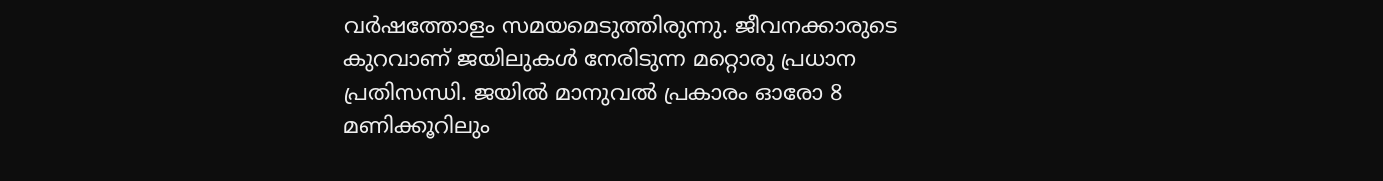വര്‍ഷത്തോളം സമയമെടുത്തിരുന്നു. ജീവനക്കാരുടെ കുറവാണ് ജയിലുകള്‍ നേരിടുന്ന മറ്റൊരു പ്രധാന പ്രതിസന്ധി. ജയില്‍ മാനുവല്‍ പ്രകാരം ഓരോ 8 മണിക്കൂറിലും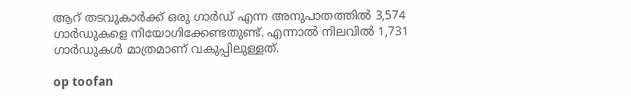ആറ് തടവുകാര്‍ക്ക് ഒരു ഗാര്‍ഡ് എന്ന അനുപാതത്തില്‍ 3,574 ഗാര്‍ഡുകളെ നിയോഗിക്കേണ്ടതുണ്ട്. എന്നാല്‍ നിലവില്‍ 1,731 ഗാര്‍ഡുകള്‍ മാത്രമാണ് വകുപ്പിലുള്ളത്.

op toofan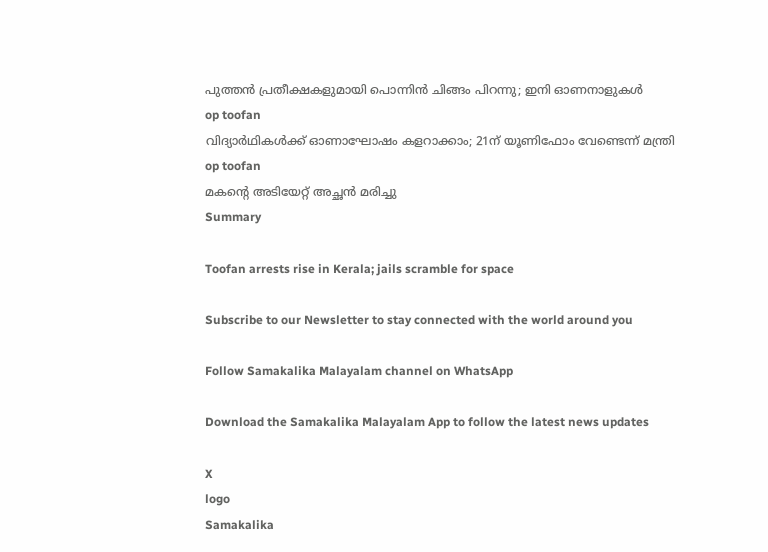പുത്തന്‍ പ്രതീക്ഷകളുമായി പൊന്നിന്‍ ചിങ്ങം പിറന്നു; ഇനി ഓണനാളുകള്‍
op toofan
വിദ്യാര്‍ഥികള്‍ക്ക് ഓണാഘോഷം കളറാക്കാം; 21ന് യൂണിഫോം വേണ്ടെന്ന് മന്ത്രി
op toofan
മകന്റെ അടിയേറ്റ് അച്ഛന്‍ മരിച്ചു
Summary

Toofan arrests rise in Kerala; jails scramble for space

Subscribe to our Newsletter to stay connected with the world around you

Follow Samakalika Malayalam channel on WhatsApp

Download the Samakalika Malayalam App to follow the latest news updates

X
logo
Samakalika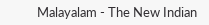Malayalam - The New Indian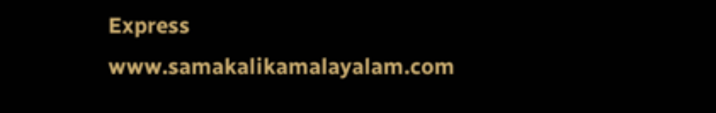Express
www.samakalikamalayalam.com